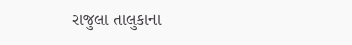રાજુલા તાલુકાના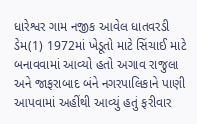ધારેશ્વર ગામ નજીક આવેલ ધાતવરડી ડેમ(1) 1972માં ખેડૂતો માટે સિંચાઈ માટે બનાવવામાં આવ્યો હતો અગાવ રાજુલા અને જાફરાબાદ બંને નગરપાલિકાને પાણી આપવામાં અહીંથી આવ્યું હતું ફરીવાર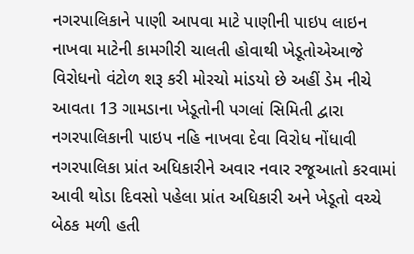નગરપાલિકાને પાણી આપવા માટે પાણીની પાઇપ લાઇન નાખવા માટેની કામગીરી ચાલતી હોવાથી ખેડૂતોએઆજે વિરોધનો વંટોળ શરૂ કરી મોરચો માંડયો છે અહીં ડેમ નીચે આવતા 13 ગામડાના ખેડૂતોની પગલાં સિમિતી દ્વારા નગરપાલિકાની પાઇપ નહિ નાખવા દેવા વિરોધ નોંધાવી નગરપાલિકા પ્રાંત અધિકારીને અવાર નવાર રજૂઆતો કરવામાં આવી થોડા દિવસો પહેલા પ્રાંત અધિકારી અને ખેડૂતો વચ્ચે બેઠક મળી હતી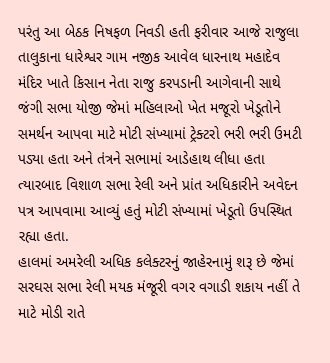પરંતુ આ બેઠક નિષફળ નિવડી હતી ફરીવાર આજે રાજુલા તાલુકાના ધારેશ્વર ગામ નજીક આવેલ ધારનાથ મહાદેવ મંદિર ખાતે કિસાન નેતા રાજુ કરપડાની આગેવાની સાથે જંગી સભા યોજી જેમાં મહિલાઓ ખેત મજૂરો ખેડૂતોને સમર્થન આપવા માટે મોટી સંખ્યામાં ટ્રેક્ટરો ભરી ભરી ઉમટી પડ્યા હતા અને તંત્રને સભામાં આડેહાથ લીધા હતા ત્યારબાદ વિશાળ સભા રેલી અને પ્રાંત અધિકારીને અવેદન પત્ર આપવામા આવ્યું હતું મોટી સંખ્યામાં ખેડૂતો ઉપસ્થિત રહ્યા હતા.
હાલમાં અમરેલી અધિક કલેક્ટરનું જાહેરનામું શરૂ છે જેમાં સરઘસ સભા રેલી મયક મંજૂરી વગર વગાડી શકાય નહીં તે માટે મોડી રાતે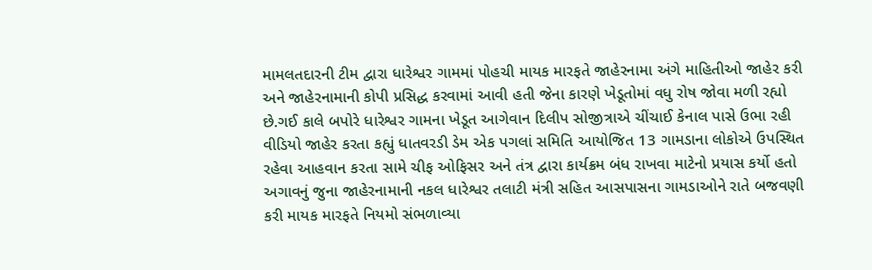મામલતદારની ટીમ દ્વારા ધારેશ્વર ગામમાં પોહચી માયક મારફતે જાહેરનામા અંગે માહિતીઓ જાહેર કરી અને જાહેરનામાની કોપી પ્રસિદ્ધ કરવામાં આવી હતી જેના કારણે ખેડૂતોમાં વધુ રોષ જોવા મળી રહ્યો છે.ગઈ કાલે બપોરે ધારેશ્વર ગામના ખેડૂત આગેવાન દિલીપ સોજીત્રાએ ચીંચાઈ કેનાલ પાસે ઉભા રહી વીડિયો જાહેર કરતા કહ્યું ધાતવરડી ડેમ એક પગલાં સમિતિ આયોજિત 13 ગામડાના લોકોએ ઉપસ્થિત રહેવા આહવાન કરતા સામે ચીફ ઓફિસર અને તંત્ર દ્વારા કાર્યક્રમ બંધ રાખવા માટેનો પ્રયાસ કર્યો હતો અગાવનું જુના જાહેરનામાની નકલ ધારેશ્વર તલાટી મંત્રી સહિત આસપાસના ગામડાઓને રાતે બજવણી કરી માયક મારફતે નિયમો સંભળાવ્યા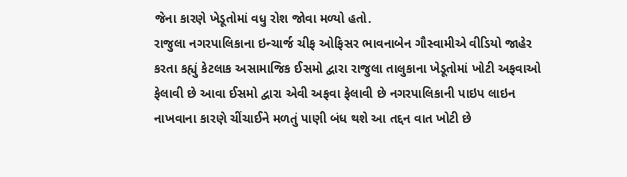જેના કારણે ખેડૂતોમાં વધુ રોશ જોવા મળ્યો હતો.
રાજુલા નગરપાલિકાના ઇન્ચાર્જ ચીફ ઓફિસર ભાવનાબેન ગૌસ્વામીએ વીડિયો જાહેર કરતા કહ્યું કેટલાક અસામાજિક ઈસમો દ્વારા રાજુલા તાલુકાના ખેડૂતોમાં ખોટી અફવાઓ ફેલાવી છે આવા ઈસમો દ્વારા એવી અફવા ફેલાવી છે નગરપાલિકાની પાઇપ લાઇન નાખવાના કારણે ચીંચાઈને મળતું પાણી બંધ થશે આ તદ્દન વાત ખોટી છે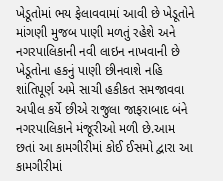ખેડૂતોમાં ભય ફેલાવવામાં આવી છે ખેડૂતોને માંગણી મુજબ પાણી મળતું રહેશે અને નગરપાલિકાની નવી લાઇન નાખવાની છે ખેડૂતોના હકનું પાણી છીનવાશે નહિ શાંતિપૂર્ણ અમે સાચી હકીકત સમજાવવા અપીલ કર્યે છીએ રાજુલા જાફરાબાદ બંને નગરપાલિકાને મંજૂરીઓ મળી છે.આમ છતાં આ કામગીરીમાં કોઈ ઈસમો દ્વારા આ કામગીરીમાં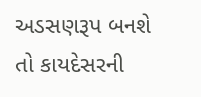અડસણરૂપ બનશે તો કાયદેસરની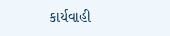કાર્યવાહી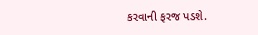કરવાની ફરજ પડશે.